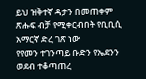ይህ ዝቅተኛ ዳታን በመጠቀም ጽሑፍ ብቻ የሚቀርብበት የቢቢሲ አማርኛ ድረ ገጽ ነው
የየመን ተገንጣይ ቡድን የኤደንን ወደብ ተቆጣጠረ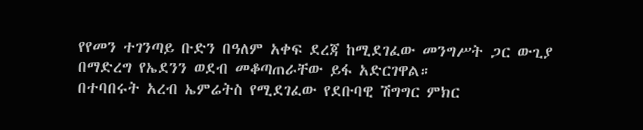የየመን ተገንጣይ ቡድን በዓለም አቀፍ ደረጃ ከሚደገፈው መንግሥት ጋር ውጊያ በማድረግ የኤደንን ወደብ መቆጣጠራቸው ይፋ አድርገዋል።
በተባበሩት አረብ ኤምሬትስ የሚደገፈው የደቡባዊ ሽግግር ምክር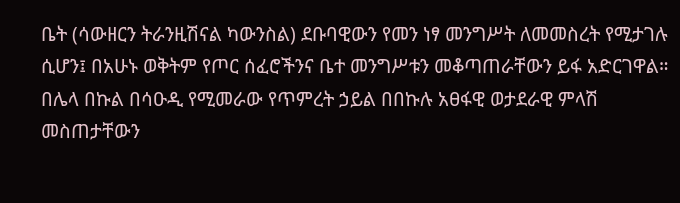ቤት (ሳውዘርን ትራንዚሽናል ካውንስል) ደቡባዊውን የመን ነፃ መንግሥት ለመመስረት የሚታገሉ ሲሆን፤ በአሁኑ ወቅትም የጦር ሰፈሮችንና ቤተ መንግሥቱን መቆጣጠራቸውን ይፋ አድርገዋል።
በሌላ በኩል በሳዑዲ የሚመራው የጥምረት ኃይል በበኩሉ አፀፋዊ ወታደራዊ ምላሽ መስጠታቸውን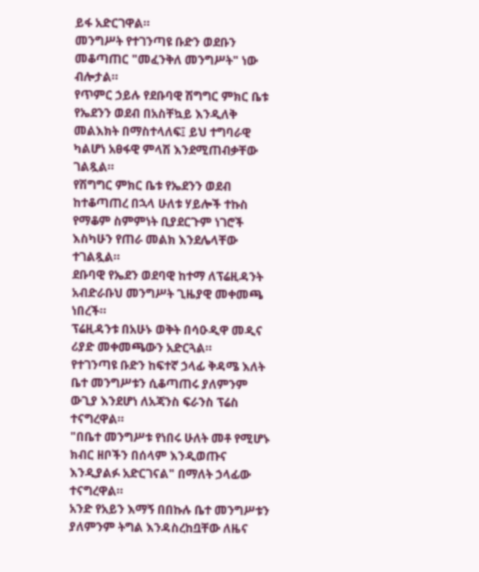ይፋ አድርገዋል።
መንግሥት የተገንጣዩ ቡድን ወደቡን መቆጣጠር "መፈንቅለ መንግሥት" ነው ብሎታል።
የጥምር ኃይሉ የደቡባዊ ሽግግር ምክር ቤቱ የኤደንን ወደብ በአስቸኳይ እንዲለቅ መልእክት በማስተላለፍ፤ ይህ ተግባራዊ ካልሆነ አፀፋዊ ምላሽ እንደሚጠብቃቸው ገልጿል።
የሽግግር ምክር ቤቱ የኤደንን ወደብ ከተቆጣጠረ በኋላ ሁለቱ ሃይሎች ተኩስ የማቆም ስምምነት ቢያደርጉም ነገሮች እስካሁን የጠራ መልክ እንደሌላቸው ተገልጿል።
ደቡባዊ የኤደን ወደባዊ ከተማ ለፕሬዚዳንት አብድራቡህ መንግሥት ጊዜያዊ መቀመጫ ነበረች።
ፕሬዚዳንቱ በአሁኑ ወቅት በሳዑዲዋ መዲና ሪያድ መቀመጫውን አድርጓል።
የተገንጣዩ ቡድን ከፍተኛ ኃላፊ ቅዳሜ እለት ቤተ መንግሥቱን ሲቆጣጠሩ ያለምንም ውጊያ እንደሆነ ለአጃንስ ፍራንስ ፕሬስ ተናግረዋል።
"በቤተ መንግሥቱ የነበሩ ሁለት መቶ የሚሆኑ ክብር ዘቦችን በሰላም እንዲወጡና እንዲያልፉ አድርገናል" በማለት ኃላፊው ተናግረዋል።
አንድ የአይን እማኝ በበኩሉ ቤተ መንግሥቱን ያለምንም ትግል እንዳስረከቧቸው ለዜና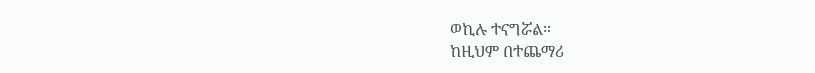ወኪሉ ተናግሯል።
ከዚህም በተጨማሪ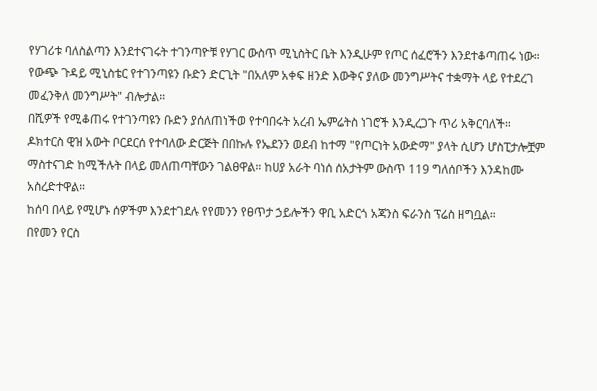የሃገሪቱ ባለስልጣን እንደተናገሩት ተገንጣዮቹ የሃገር ውስጥ ሚኒስትር ቤት እንዲሁም የጦር ሰፈሮችን እንደተቆጣጠሩ ነው።
የውጭ ጉዳይ ሚኒስቴር የተገንጣዩን ቡድን ድርጊት "በአለም አቀፍ ዘንድ እውቅና ያለው መንግሥትና ተቋማት ላይ የተደረገ መፈንቅለ መንግሥት" ብሎታል።
በሺዎች የሚቆጠሩ የተገንጣዩን ቡድን ያሰለጠነችወ የተባበሩት አረብ ኤምሬትስ ነገሮች እንዲረጋጉ ጥሪ አቅርባለች።
ዶክተርስ ዊዝ አውት ቦርደርሰ የተባለው ድርጅት በበኩሉ የኤደንን ወደብ ከተማ "የጦርነት አውድማ" ያላት ሲሆን ሆስፒታሎቿም ማስተናገድ ከሚችሉት በላይ መለጠጣቸውን ገልፀዋል። ከሀያ አራት ባነሰ ሰአታትም ውስጥ 119 ግለሰቦችን እንዳከሙ አስረድተዋል።
ከሰባ በላይ የሚሆኑ ሰዎችም እንደተገደሉ የየመንን የፀጥታ ኃይሎችን ዋቢ አድርጎ አጃንስ ፍራንስ ፕሬስ ዘግቧል።
በየመን የርስ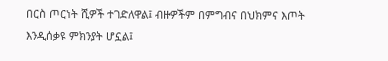በርስ ጦርነት ሺዎች ተገድለዋል፤ ብዙዎችም በምግብና በህክምና እጦት እንዲሰቃዩ ምክንያት ሆኗል፤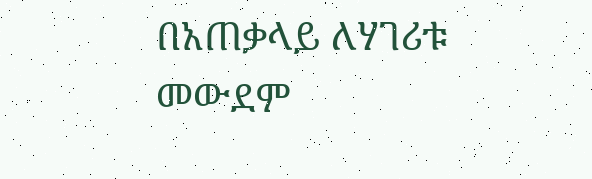በአጠቃላይ ለሃገሪቱ መውደም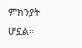ምክንያት ሆኗል።